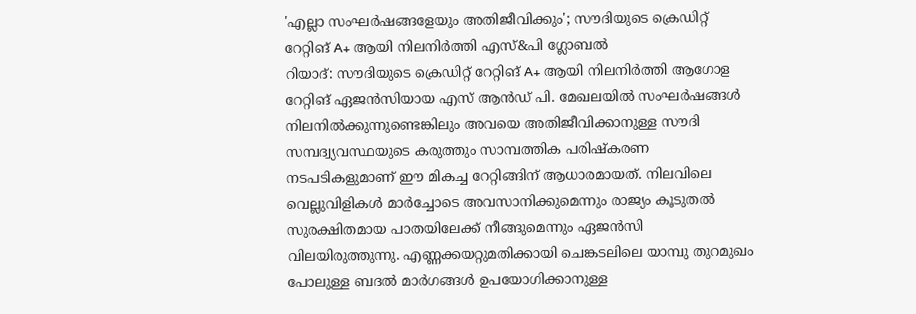'എല്ലാ സംഘർഷങ്ങളേയും അതിജീവിക്കും'; സൗദിയുടെ ക്രെഡിറ്റ് റേറ്റിങ് A+ ആയി നിലനിർത്തി എസ്&പി ഗ്ലോബൽ
റിയാദ്: സൗദിയുടെ ക്രെഡിറ്റ് റേറ്റിങ് A+ ആയി നിലനിർത്തി ആഗോള റേറ്റിങ് ഏജൻസിയായ എസ് ആൻഡ് പി. മേഖലയിൽ സംഘർഷങ്ങൾ നിലനിൽക്കുന്നുണ്ടെങ്കിലും അവയെ അതിജീവിക്കാനുള്ള സൗദി സമ്പദ്വ്യവസ്ഥയുടെ കരുത്തും സാമ്പത്തിക പരിഷ്കരണ നടപടികളുമാണ് ഈ മികച്ച റേറ്റിങ്ങിന് ആധാരമായത്. നിലവിലെ വെല്ലുവിളികൾ മാർച്ചോടെ അവസാനിക്കുമെന്നും രാജ്യം കൂടുതൽ സുരക്ഷിതമായ പാതയിലേക്ക് നീങ്ങുമെന്നും ഏജൻസി വിലയിരുത്തുന്നു. എണ്ണക്കയറ്റുമതിക്കായി ചെങ്കടലിലെ യാമ്പു തുറമുഖം പോലുള്ള ബദൽ മാർഗങ്ങൾ ഉപയോഗിക്കാനുള്ള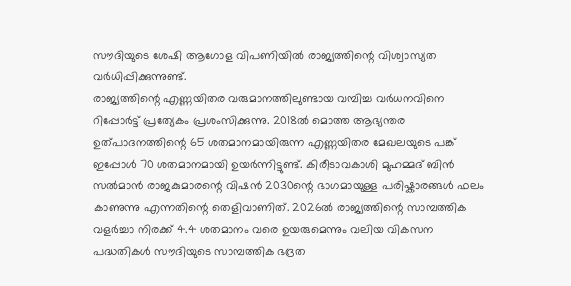സൗദിയുടെ ശേഷി ആഗോള വിപണിയിൽ രാജ്യത്തിന്റെ വിശ്വാസ്യത വർധിപ്പിക്കുന്നുണ്ട്.
രാജ്യത്തിന്റെ എണ്ണയിതര വരുമാനത്തിലുണ്ടായ വമ്പിച്ച വർധനവിനെ റിപ്പോർട്ട് പ്രത്യേകം പ്രശംസിക്കുന്നു. 2018ൽ മൊത്ത ആഭ്യന്തര ഉത്പാദനത്തിന്റെ 65 ശതമാനമായിരുന്ന എണ്ണയിതര മേഖലയുടെ പങ്ക് ഇപ്പോൾ 70 ശതമാനമായി ഉയർന്നിട്ടുണ്ട്. കിരീടാവകാശി മുഹമ്മദ് ബിൻ സൽമാൻ രാജകുമാരന്റെ വിഷൻ 2030ന്റെ ഭാഗമായുള്ള പരിഷ്കാരങ്ങൾ ഫലം കാണുന്നു എന്നതിന്റെ തെളിവാണിത്. 2026ൽ രാജ്യത്തിന്റെ സാമ്പത്തിക വളർച്ചാ നിരക്ക് 4.4 ശതമാനം വരെ ഉയരുമെന്നും വലിയ വികസന പദ്ധതികൾ സൗദിയുടെ സാമ്പത്തിക ഭദ്രത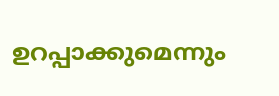ഉറപ്പാക്കുമെന്നും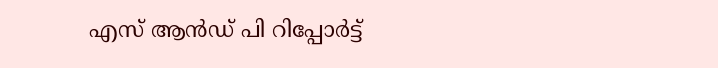എസ് ആൻഡ് പി റിപ്പോർട്ട്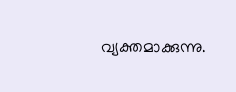വ്യക്തമാക്കുന്നു.